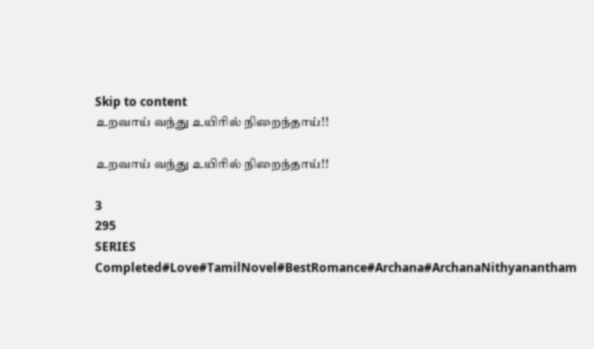Skip to content
உறவாய் வந்து உயிரில் நிறைந்தாய்!!

உறவாய் வந்து உயிரில் நிறைந்தாய்!!

3
295
SERIES
Completed#Love#TamilNovel#BestRomance#Archana#ArchanaNithyanantham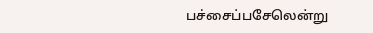பச்சைப்பசேலென்று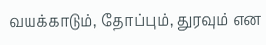வயக்காடும், தோப்பும், துரவும் என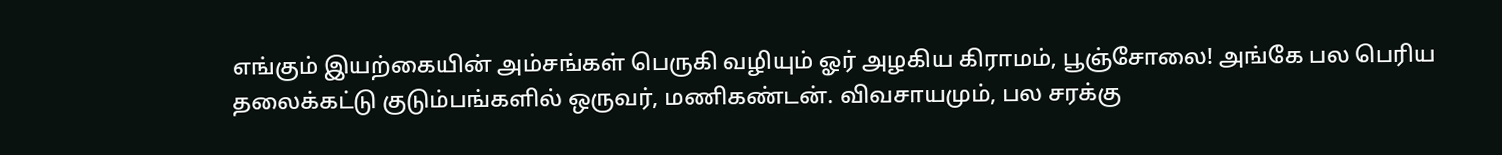எங்கும் இயற்கையின் அம்சங்கள் பெருகி வழியும் ஓர் அழகிய கிராமம், பூஞ்சோலை! அங்கே பல பெரிய தலைக்கட்டு குடும்பங்களில் ஒருவர், மணிகண்டன். விவசாயமும், பல சரக்கு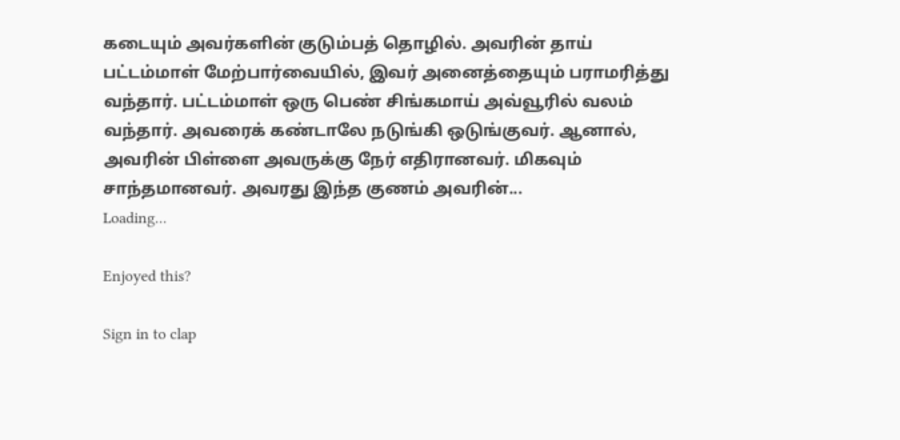கடையும் அவர்களின் குடும்பத் தொழில். அவரின் தாய் பட்டம்மாள் மேற்பார்வையில், இவர் அனைத்தையும் பராமரித்து வந்தார். பட்டம்மாள் ஒரு பெண் சிங்கமாய் அவ்வூரில் வலம் வந்தார். அவரைக் கண்டாலே நடுங்கி ஒடுங்குவர். ஆனால், அவரின் பிள்ளை அவருக்கு நேர் எதிரானவர். மிகவும் சாந்தமானவர். அவரது இந்த குணம் அவரின்...
Loading...

Enjoyed this?

Sign in to clap